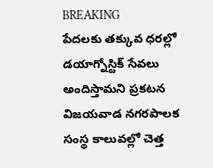BREAKING
పేదలకు తక్కువ ధరల్లో డయాగ్నోస్టిక్ సేవలు అందిస్తామని ప్రకటన విజయవాడ నగరపాలక సంస్థ కాలువల్లో చెత్త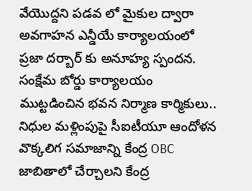వేయొద్దని పడవ లో మైకుల ద్వారా అవగాహన ఎన్డీయే కార్యాలయంలో ప్రజా దర్బార్ కు అనూహ్య స్పందన. సంక్షేమ బోర్డు కార్యాలయం ముట్టడించిన భవన నిర్మాణ కార్మికులు.. నిధుల మళ్లింపుపై సీఐటీయూ ఆందోళన వొక్కలిగ సమాజాన్ని కేంద్ర OBC జాబితాలో చేర్చాలని కేంద్ర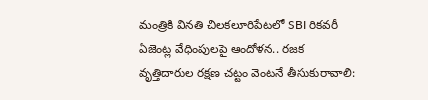మంత్రికి వినతి చిలకలూరిపేటలో SBI రికవరీ ఏజెంట్ల వేధింపులపై ఆందోళన.. రజక వృత్తిదారుల రక్షణ చట్టం వెంటనే తీసుకురావాలి: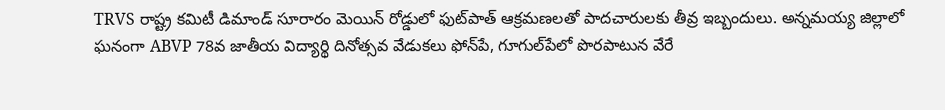TRVS రాష్ట్ర కమిటీ డిమాండ్ సూరారం మెయిన్ రోడ్డులో ఫుట్‌పాత్ ఆక్రమణలతో పాదచారులకు తీవ్ర ఇబ్బందులు. అన్నమయ్య జిల్లాలో ఘనంగా ABVP 78వ జాతీయ విద్యార్థి దినోత్సవ వేడుకలు ఫోన్‌పే, గూగుల్‌పేలో పొరపాటున వేరే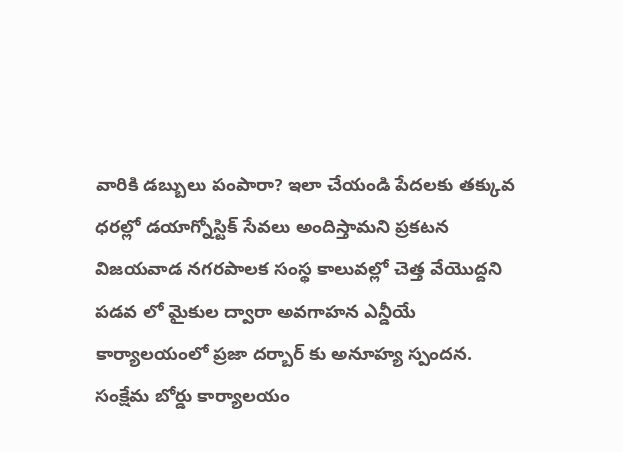వారికి డబ్బులు పంపారా? ఇలా చేయండి పేదలకు తక్కువ ధరల్లో డయాగ్నోస్టిక్ సేవలు అందిస్తామని ప్రకటన విజయవాడ నగరపాలక సంస్థ కాలువల్లో చెత్త వేయొద్దని పడవ లో మైకుల ద్వారా అవగాహన ఎన్డీయే కార్యాలయంలో ప్రజా దర్బార్ కు అనూహ్య స్పందన. సంక్షేమ బోర్డు కార్యాలయం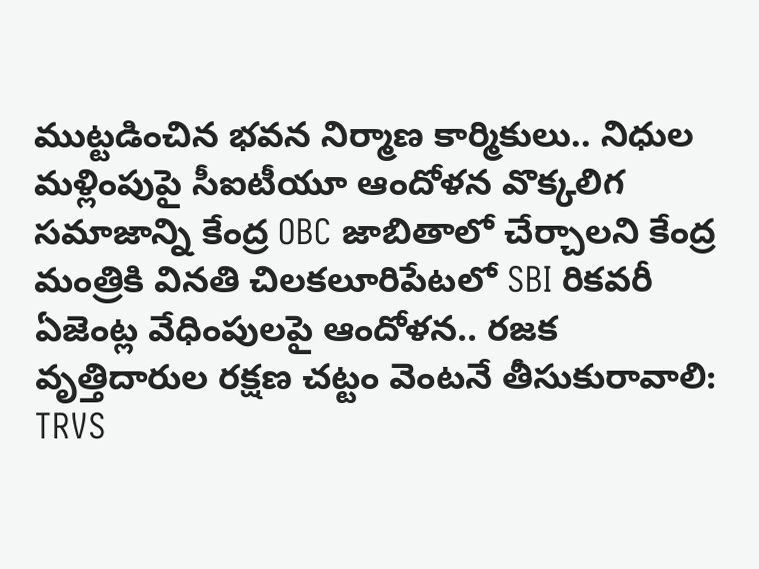ముట్టడించిన భవన నిర్మాణ కార్మికులు.. నిధుల మళ్లింపుపై సీఐటీయూ ఆందోళన వొక్కలిగ సమాజాన్ని కేంద్ర OBC జాబితాలో చేర్చాలని కేంద్ర మంత్రికి వినతి చిలకలూరిపేటలో SBI రికవరీ ఏజెంట్ల వేధింపులపై ఆందోళన.. రజక వృత్తిదారుల రక్షణ చట్టం వెంటనే తీసుకురావాలి: TRVS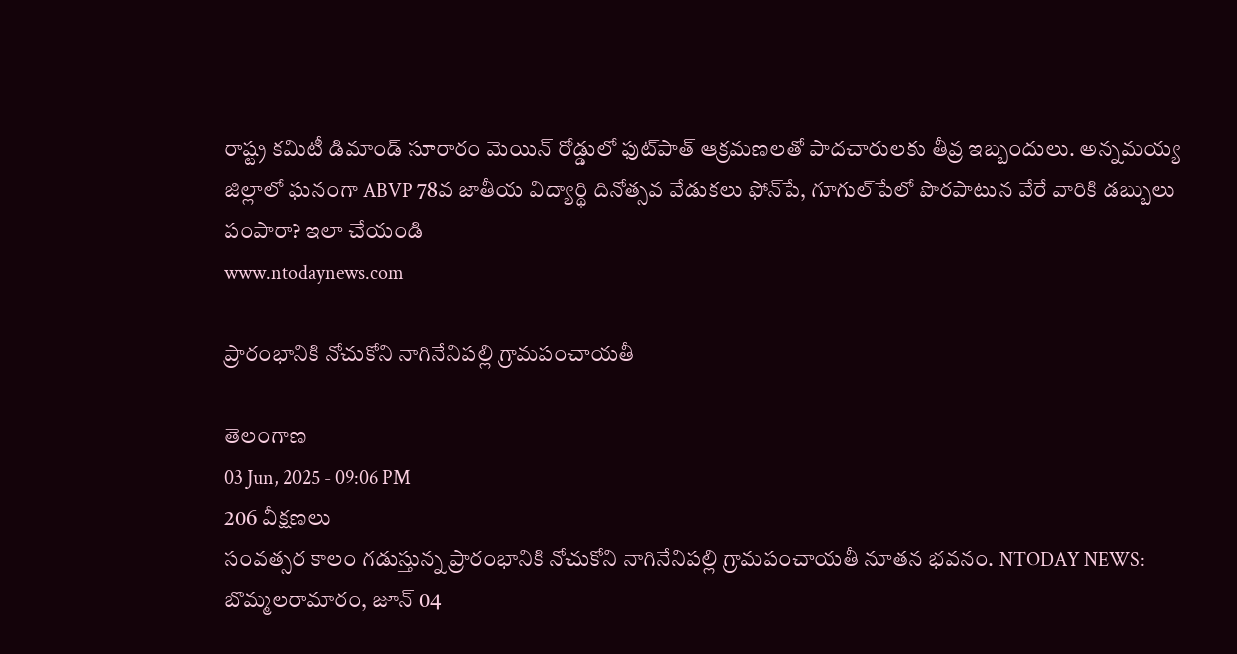రాష్ట్ర కమిటీ డిమాండ్ సూరారం మెయిన్ రోడ్డులో ఫుట్‌పాత్ ఆక్రమణలతో పాదచారులకు తీవ్ర ఇబ్బందులు. అన్నమయ్య జిల్లాలో ఘనంగా ABVP 78వ జాతీయ విద్యార్థి దినోత్సవ వేడుకలు ఫోన్‌పే, గూగుల్‌పేలో పొరపాటున వేరే వారికి డబ్బులు పంపారా? ఇలా చేయండి
www.ntodaynews.com

ప్రారంభానికి నోచుకోని నాగినేనిపల్లి గ్రామపంచాయతీ

తెలంగాణ
03 Jun, 2025 - 09:06 PM
206 వీక్షణలు
సంవత్సర కాలం గడుస్తున్న ప్రారంభానికి నోచుకోని నాగినేనిపల్లి గ్రామపంచాయతీ నూతన భవనం. NTODAY NEWS: బొమ్మలరామారం, జూన్ 04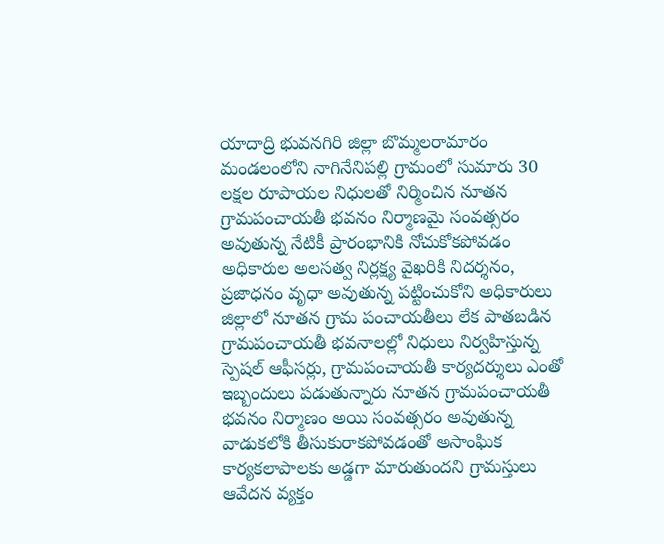యాదాద్రి భువనగిరి జిల్లా బొమ్మలరామారం మండలంలోని నాగినేనిపల్లి గ్రామంలో సుమారు 30 లక్షల రూపాయల నిధులతో నిర్మించిన నూతన గ్రామపంచాయతీ భవనం నిర్మాణమై సంవత్సరం అవుతున్న నేటికీ ప్రారంభానికి నోచుకోకపోవడం అధికారుల అలసత్వ నిర్లక్ష్య వైఖరికి నిదర్శనం, ప్రజాధనం వృధా అవుతున్న పట్టించుకోని అధికారులు జిల్లాలో నూతన గ్రామ పంచాయతీలు లేక పాతబడిన గ్రామపంచాయతీ భవనాలల్లో నిధులు నిర్వహిస్తున్న స్పెషల్ ఆఫీసర్లు, గ్రామపంచాయతీ కార్యదర్శులు ఎంతో ఇబ్బందులు పడుతున్నారు నూతన గ్రామపంచాయతీ భవనం నిర్మాణం అయి సంవత్సరం అవుతున్న వాడుకలోకి తీసుకురాకపోవడంతో అసాంఘిక కార్యకలాపాలకు అడ్డగా మారుతుందని గ్రామస్తులు ఆవేదన వ్యక్తం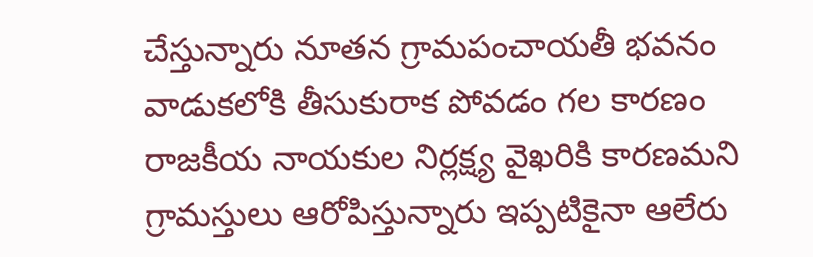చేస్తున్నారు నూతన గ్రామపంచాయతీ భవనం వాడుకలోకి తీసుకురాక పోవడం గల కారణం రాజకీయ నాయకుల నిర్లక్ష్య వైఖరికి కారణమని గ్రామస్తులు ఆరోపిస్తున్నారు ఇప్పటికైనా ఆలేరు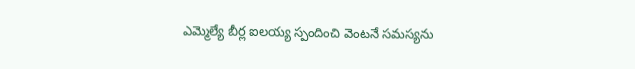ఎమ్మెల్యే బీర్ల ఐలయ్య స్పందించి వెంటనే సమస్యను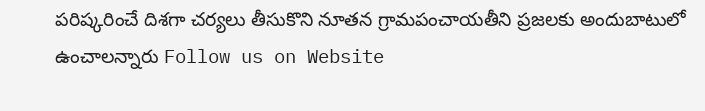పరిష్కరించే దిశగా చర్యలు తీసుకొని నూతన గ్రామపంచాయతీని ప్రజలకు అందుబాటులో ఉంచాలన్నారు Follow us on Website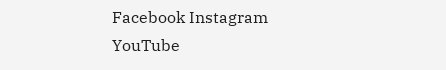Facebook Instagram YouTube